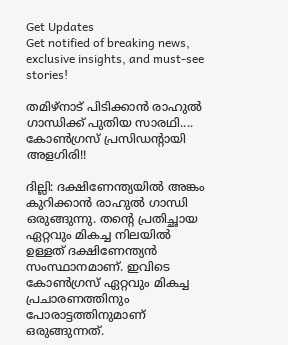Get Updates
Get notified of breaking news, exclusive insights, and must-see stories!

തമിഴ്‌നാട് പിടിക്കാന്‍ രാഹുല്‍ ഗാന്ധിക്ക് പുതിയ സാരഥി.... കോണ്‍ഗ്രസ് പ്രസിഡന്റായി അളഗിരി!!

ദില്ലി: ദക്ഷിണേന്ത്യയില്‍ അങ്കം കുറിക്കാന്‍ രാഹുല്‍ ഗാന്ധി ഒരുങ്ങുന്നു. തന്റെ പ്രതിച്ഛായ ഏറ്റവും മികച്ച നിലയില്‍ ഉള്ളത് ദക്ഷിണേന്ത്യന്‍ സംസ്ഥാനമാണ്. ഇവിടെ കോണ്‍ഗ്രസ് ഏറ്റവും മികച്ച പ്രചാരണത്തിനും പോരാട്ടത്തിനുമാണ് ഒരുങ്ങുന്നത്.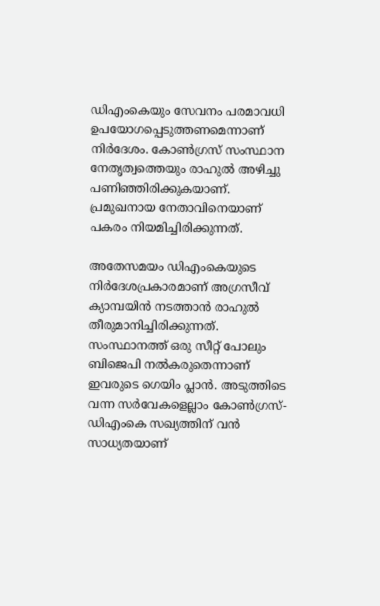ഡിഎംകെയും സേവനം പരമാവധി ഉപയോഗപ്പെടുത്തണമെന്നാണ് നിര്‍ദേശം. കോണ്‍ഗ്രസ് സംസ്ഥാന നേതൃത്വത്തെയും രാഹുല്‍ അഴിച്ചു പണിഞ്ഞിരിക്കുകയാണ്. പ്രമുഖനായ നേതാവിനെയാണ് പകരം നിയമിച്ചിരിക്കുന്നത്.

അതേസമയം ഡിഎംകെയുടെ നിര്‍ദേശപ്രകാരമാണ് അഗ്രസീവ് ക്യാമ്പയിന്‍ നടത്താന്‍ രാഹുല്‍ തീരുമാനിച്ചിരിക്കുന്നത്. സംസ്ഥാനത്ത് ഒരു സീറ്റ് പോലും ബിജെപി നല്‍കരുതെന്നാണ് ഇവരുടെ ഗെയിം പ്ലാന്‍. അടുത്തിടെ വന്ന സര്‍വേകളെല്ലാം കോണ്‍ഗ്രസ്-ഡിഎംകെ സഖ്യത്തിന് വന്‍ സാധ്യതയാണ്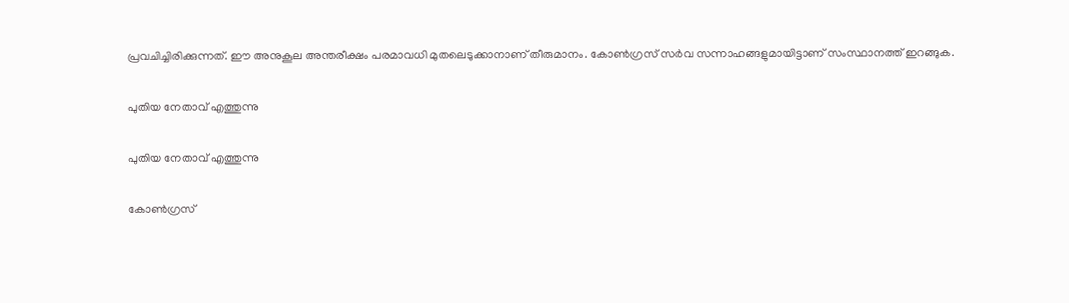പ്രവചിച്ചിരിക്കുന്നത്. ഈ അനുകൂല അന്തരീക്ഷം പരമാവധി മുതലെടുക്കാനാണ് തീരുമാനം. കോണ്‍ഗ്രസ് സര്‍വ സന്നാഹങ്ങളുമായിട്ടാണ് സംസ്ഥാനത്ത് ഇറങ്ങുക.

പുതിയ നേതാവ് എത്തുന്നു

പുതിയ നേതാവ് എത്തുന്നു

കോണ്‍ഗ്രസ്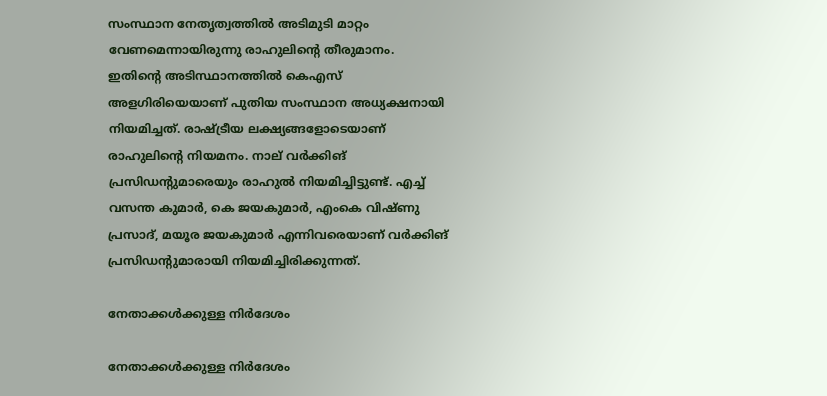സംസ്ഥാന നേതൃത്വത്തില്‍ അടിമുടി മാറ്റം വേണമെന്നായിരുന്നു രാഹുലിന്റെ തീരുമാനം. ഇതിന്റെ അടിസ്ഥാനത്തില്‍ കെഎസ് അളഗിരിയെയാണ് പുതിയ സംസ്ഥാന അധ്യക്ഷനായി നിയമിച്ചത്. രാഷ്ട്രീയ ലക്ഷ്യങ്ങളോടെയാണ് രാഹുലിന്റെ നിയമനം. നാല് വര്‍ക്കിങ് പ്രസിഡന്റുമാരെയും രാഹുല്‍ നിയമിച്ചിട്ടുണ്ട്. എച്ച് വസന്ത കുമാര്‍, കെ ജയകുമാര്‍, എംകെ വിഷ്ണു പ്രസാദ്, മയൂര ജയകുമാര്‍ എന്നിവരെയാണ് വര്‍ക്കിങ് പ്രസിഡന്റുമാരായി നിയമിച്ചിരിക്കുന്നത്.

നേതാക്കള്‍ക്കുള്ള നിര്‍ദേശം

നേതാക്കള്‍ക്കുള്ള നിര്‍ദേശം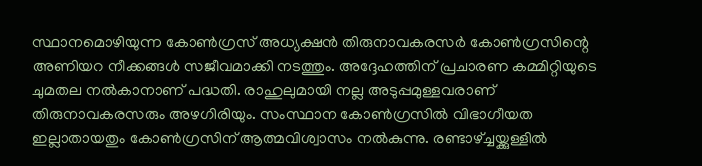സ്ഥാനമൊഴിയുന്ന കോണ്‍ഗ്രസ് അധ്യക്ഷന്‍ തിരുനാവകരസര്‍ കോണ്‍ഗ്രസിന്റെ അണിയറ നീക്കങ്ങള്‍ സജീവമാക്കി നടത്തും. അദ്ദേഹത്തിന് പ്രചാരണ കമ്മിറ്റിയുടെ ചുമതല നല്‍കാനാണ് പദ്ധതി. രാഹുലുമായി നല്ല അടുപ്പമുള്ളവരാണ് തിരുനാവകരസരും അഴഗിരിയും. സംസ്ഥാന കോണ്‍ഗ്രസില്‍ വിഭാഗീയത ഇല്ലാതായതും കോണ്‍ഗ്രസിന് ആത്മവിശ്വാസം നല്‍കുന്നു. രണ്ടാഴ്ച്ചയ്ക്കുള്ളില്‍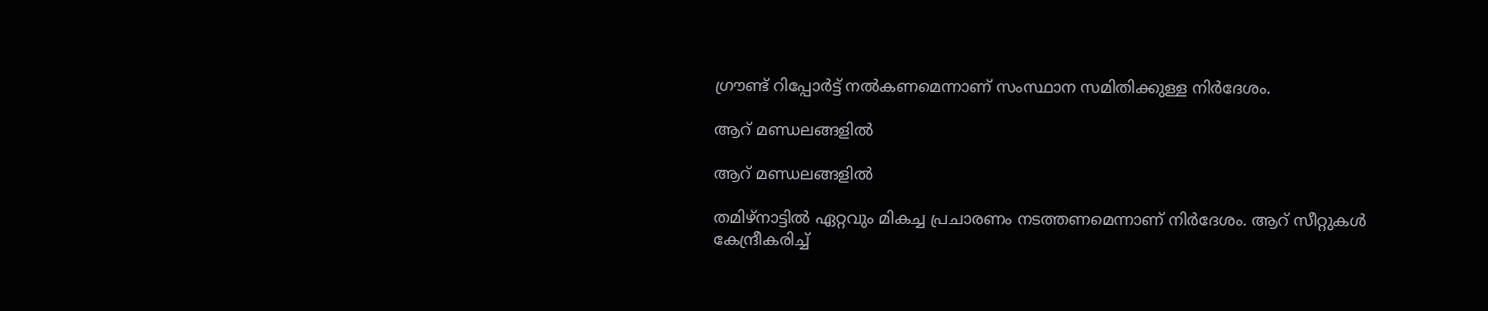ഗ്രൗണ്ട് റിപ്പോര്‍ട്ട് നല്‍കണമെന്നാണ് സംസ്ഥാന സമിതിക്കുള്ള നിര്‍ദേശം.

ആറ് മണ്ഡലങ്ങളില്‍

ആറ് മണ്ഡലങ്ങളില്‍

തമിഴ്‌നാട്ടില്‍ ഏറ്റവും മികച്ച പ്രചാരണം നടത്തണമെന്നാണ് നിര്‍ദേശം. ആറ് സീറ്റുകള്‍ കേന്ദ്രീകരിച്ച്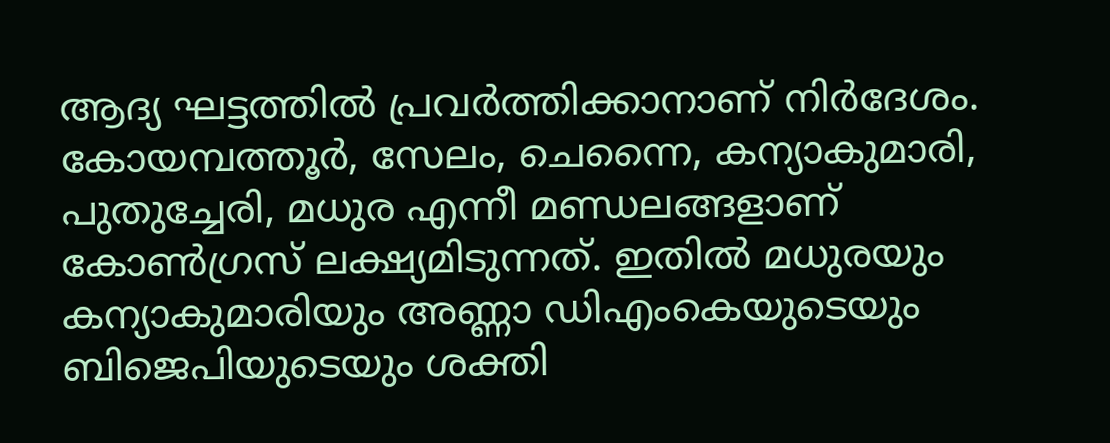ആദ്യ ഘട്ടത്തില്‍ പ്രവര്‍ത്തിക്കാനാണ് നിര്‍ദേശം. കോയമ്പത്തൂര്‍, സേലം, ചെന്നൈ, കന്യാകുമാരി, പുതുച്ചേരി, മധുര എന്നീ മണ്ഡലങ്ങളാണ് കോണ്‍ഗ്രസ് ലക്ഷ്യമിടുന്നത്. ഇതില്‍ മധുരയും കന്യാകുമാരിയും അണ്ണാ ഡിഎംകെയുടെയും ബിജെപിയുടെയും ശക്തി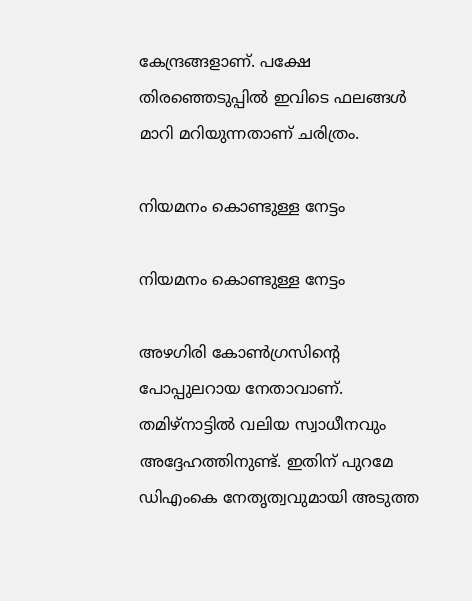കേന്ദ്രങ്ങളാണ്. പക്ഷേ തിരഞ്ഞെടുപ്പില്‍ ഇവിടെ ഫലങ്ങള്‍ മാറി മറിയുന്നതാണ് ചരിത്രം.

നിയമനം കൊണ്ടുള്ള നേട്ടം

നിയമനം കൊണ്ടുള്ള നേട്ടം

അഴഗിരി കോണ്‍ഗ്രസിന്റെ പോപ്പുലറായ നേതാവാണ്. തമിഴ്‌നാട്ടില്‍ വലിയ സ്വാധീനവും അദ്ദേഹത്തിനുണ്ട്. ഇതിന് പുറമേ ഡിഎംകെ നേതൃത്വവുമായി അടുത്ത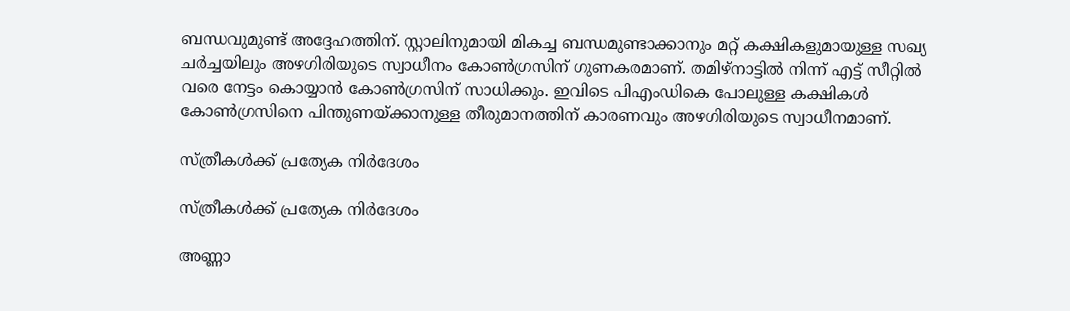ബന്ധവുമുണ്ട് അദ്ദേഹത്തിന്. സ്റ്റാലിനുമായി മികച്ച ബന്ധമുണ്ടാക്കാനും മറ്റ് കക്ഷികളുമായുള്ള സഖ്യ ചര്‍ച്ചയിലും അഴഗിരിയുടെ സ്വാധീനം കോണ്‍ഗ്രസിന് ഗുണകരമാണ്. തമിഴ്‌നാട്ടില്‍ നിന്ന് എട്ട് സീറ്റില്‍ വരെ നേട്ടം കൊയ്യാന്‍ കോണ്‍ഗ്രസിന് സാധിക്കും. ഇവിടെ പിഎംഡികെ പോലുള്ള കക്ഷികള്‍ കോണ്‍ഗ്രസിനെ പിന്തുണയ്ക്കാനുള്ള തീരുമാനത്തിന് കാരണവും അഴഗിരിയുടെ സ്വാധീനമാണ്.

സ്ത്രീകള്‍ക്ക് പ്രത്യേക നിര്‍ദേശം

സ്ത്രീകള്‍ക്ക് പ്രത്യേക നിര്‍ദേശം

അണ്ണാ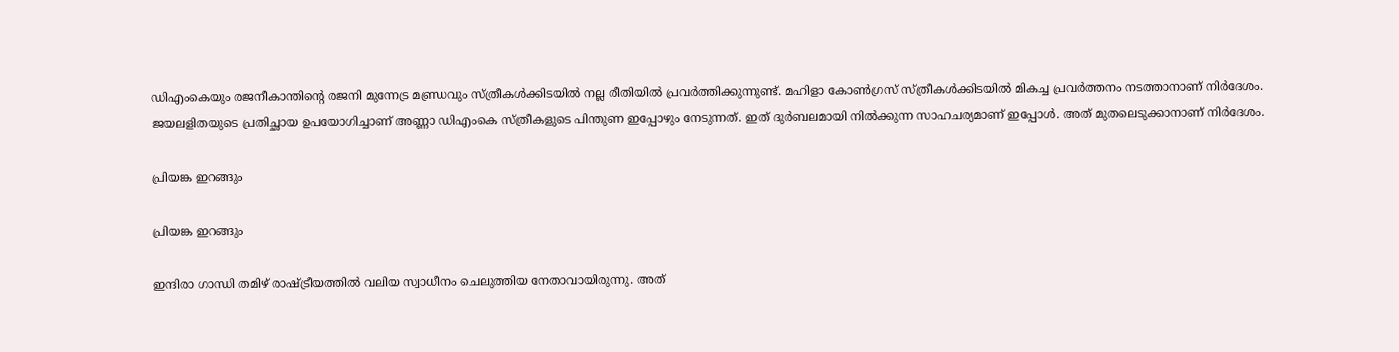ഡിഎംകെയും രജനീകാന്തിന്റെ രജനി മുന്നേട്ര മണ്ഡ്രവും സ്ത്രീകള്‍ക്കിടയില്‍ നല്ല രീതിയില്‍ പ്രവര്‍ത്തിക്കുന്നുണ്ട്. മഹിളാ കോണ്‍ഗ്രസ് സ്ത്രീകള്‍ക്കിടയില്‍ മികച്ച പ്രവര്‍ത്തനം നടത്താനാണ് നിര്‍ദേശം. ജയലളിതയുടെ പ്രതിച്ഛായ ഉപയോഗിച്ചാണ് അണ്ണാ ഡിഎംകെ സ്ത്രീകളുടെ പിന്തുണ ഇപ്പോഴും നേടുന്നത്. ഇത് ദുര്‍ബലമായി നില്‍ക്കുന്ന സാഹചര്യമാണ് ഇപ്പോള്‍. അത് മുതലെടുക്കാനാണ് നിര്‍ദേശം.

പ്രിയങ്ക ഇറങ്ങും

പ്രിയങ്ക ഇറങ്ങും

ഇന്ദിരാ ഗാന്ധി തമിഴ് രാഷ്ട്രീയത്തില്‍ വലിയ സ്വാധീനം ചെലുത്തിയ നേതാവായിരുന്നു. അത്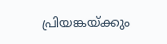പ്രിയങ്കയ്ക്കും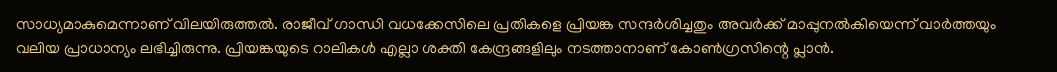സാധ്യമാകുമെന്നാണ് വിലയിരുത്തല്‍. രാജീവ് ഗാന്ധി വധക്കേസിലെ പ്രതികളെ പ്രിയങ്ക സന്ദര്‍ശിച്ചതും അവര്‍ക്ക് മാപ്പുനല്‍കിയെന്ന് വാര്‍ത്തയും വലിയ പ്രാധാന്യം ലഭിച്ചിരുന്നു. പ്രിയങ്കയുടെ റാലികള്‍ എല്ലാ ശക്തി കേന്ദ്രങ്ങളിലും നടത്താനാണ് കോണ്‍ഗ്രസിന്റെ പ്ലാന്‍.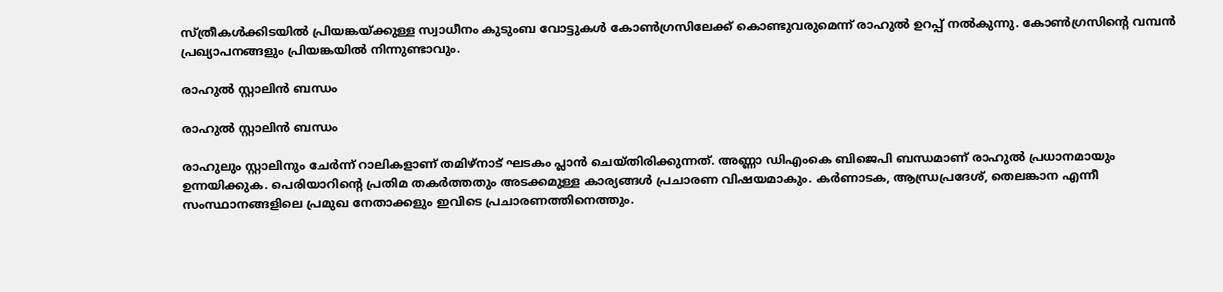സ്ത്രീകള്‍ക്കിടയില്‍ പ്രിയങ്കയ്ക്കുള്ള സ്വാധീനം കുടുംബ വോട്ടുകള്‍ കോണ്‍ഗ്രസിലേക്ക് കൊണ്ടുവരുമെന്ന് രാഹുല്‍ ഉറപ്പ് നല്‍കുന്നു. കോണ്‍ഗ്രസിന്റെ വമ്പന്‍ പ്രഖ്യാപനങ്ങളും പ്രിയങ്കയില്‍ നിന്നുണ്ടാവും.

രാഹുല്‍ സ്റ്റാലിന്‍ ബന്ധം

രാഹുല്‍ സ്റ്റാലിന്‍ ബന്ധം

രാഹുലും സ്റ്റാലിനും ചേര്‍ന്ന് റാലികളാണ് തമിഴ്‌നാട് ഘടകം പ്ലാന്‍ ചെയ്തിരിക്കുന്നത്. അണ്ണാ ഡിഎംകെ ബിജെപി ബന്ധമാണ് രാഹുല്‍ പ്രധാനമായും ഉന്നയിക്കുക. പെരിയാറിന്റെ പ്രതിമ തകര്‍ത്തതും അടക്കമുള്ള കാര്യങ്ങള്‍ പ്രചാരണ വിഷയമാകും. കര്‍ണാടക, ആന്ധ്രപ്രദേശ്, തെലങ്കാന എന്നീ സംസ്ഥാനങ്ങളിലെ പ്രമുഖ നേതാക്കളും ഇവിടെ പ്രചാരണത്തിനെത്തും.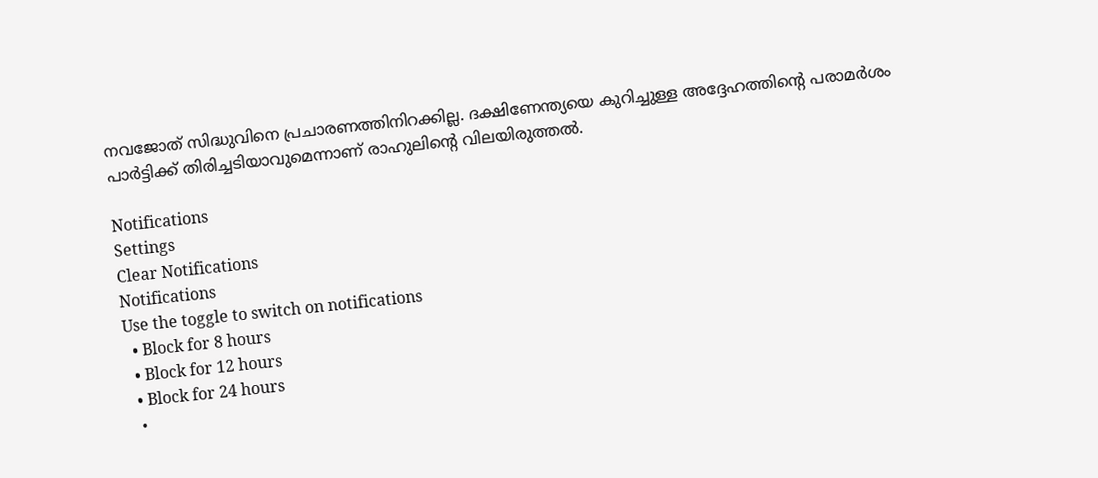നവജോത് സിദ്ധുവിനെ പ്രചാരണത്തിനിറക്കില്ല. ദക്ഷിണേന്ത്യയെ കുറിച്ചുള്ള അദ്ദേഹത്തിന്റെ പരാമര്‍ശം പാര്‍ട്ടിക്ക് തിരിച്ചടിയാവുമെന്നാണ് രാഹുലിന്റെ വിലയിരുത്തല്‍.

Notifications
Settings
Clear Notifications
Notifications
Use the toggle to switch on notifications
  • Block for 8 hours
  • Block for 12 hours
  • Block for 24 hours
  •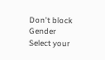Don't block
Gender
Select your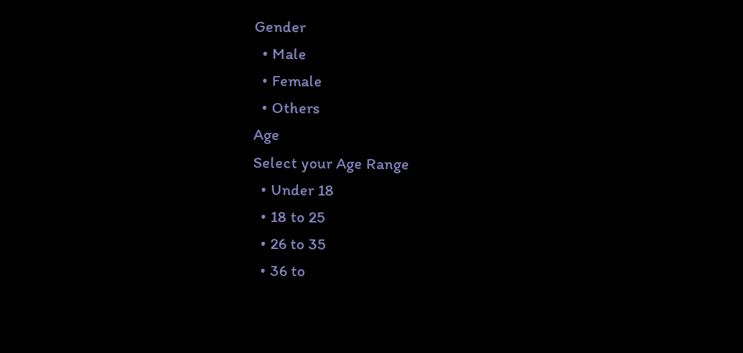Gender
  • Male
  • Female
  • Others
Age
Select your Age Range
  • Under 18
  • 18 to 25
  • 26 to 35
  • 36 to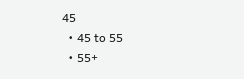45
  • 45 to 55
  • 55+